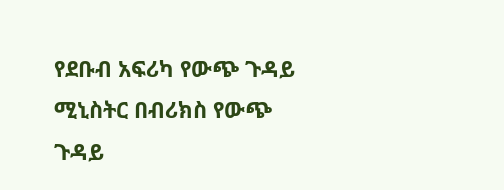የደቡብ አፍሪካ የውጭ ጉዳይ ሚኒስትር በብሪክስ የውጭ ጉዳይ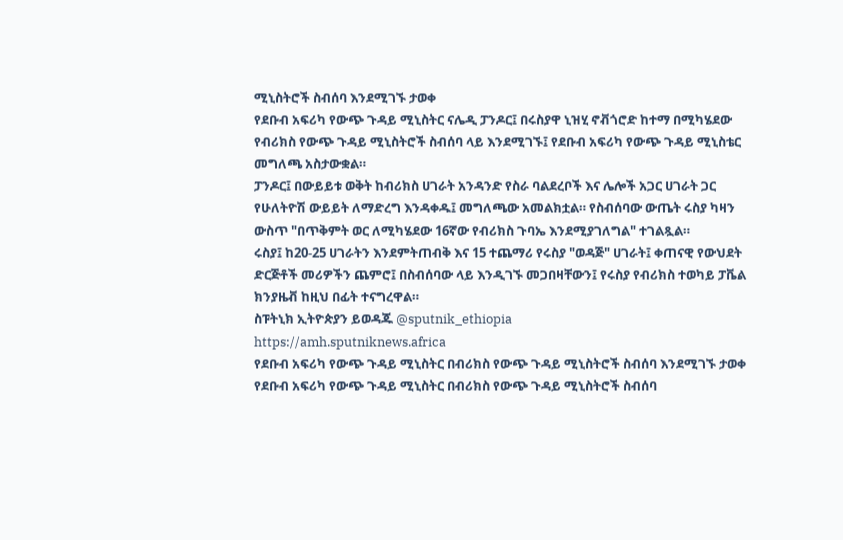ሚኒስትሮች ስብሰባ እንደሚገኙ ታወቀ
የደቡብ አፍሪካ የውጭ ጉዳይ ሚኒስትር ናሌዲ ፓንዶር፤ በሩስያዋ ኒዝሂ ኖቭጎሮድ ከተማ በሚካሄደው የብሪክስ የውጭ ጉዳይ ሚኒስትሮች ስብሰባ ላይ እንደሚገኙ፤ የደቡብ አፍሪካ የውጭ ጉዳይ ሚኒስቴር መግለጫ አስታውቋል።
ፓንዶር፤ በውይይቱ ወቅት ከብሪክስ ሀገራት አንዳንድ የስራ ባልደረቦች እና ሌሎች አጋር ሀገራት ጋር የሁለትዮሽ ውይይት ለማድረግ እንዳቀዱ፤ መግለጫው አመልክቷል። የስብሰባው ውጤት ሩስያ ካዛን ውስጥ "በጥቅምት ወር ለሚካሄደው 16ኛው የብሪክስ ጉባኤ እንደሚያገለግል" ተገልጿል።
ሩስያ፤ ከ20-25 ሀገራትን እንደምትጠብቅ እና 15 ተጨማሪ የሩስያ "ወዳጅ" ሀገራት፤ ቀጠናዊ የውህደት ድርጅቶች መሪዎችን ጨምሮ፤ በስብሰባው ላይ እንዲገኙ መጋበዛቸውን፤ የሩስያ የብሪክስ ተወካይ ፓቬል ክንያዜቭ ከዚህ በፊት ተናግረዋል።
ስፑትኒክ ኢትዮጵያን ይወዳጁ @sputnik_ethiopia
https://amh.sputniknews.africa
የደቡብ አፍሪካ የውጭ ጉዳይ ሚኒስትር በብሪክስ የውጭ ጉዳይ ሚኒስትሮች ስብሰባ እንደሚገኙ ታወቀ
የደቡብ አፍሪካ የውጭ ጉዳይ ሚኒስትር በብሪክስ የውጭ ጉዳይ ሚኒስትሮች ስብሰባ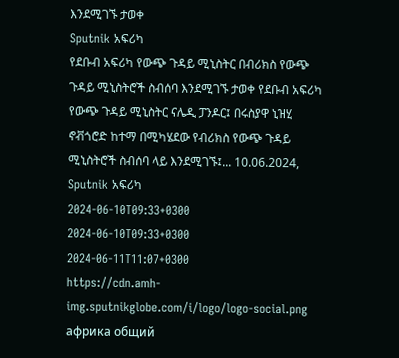እንደሚገኙ ታወቀ
Sputnik አፍሪካ
የደቡብ አፍሪካ የውጭ ጉዳይ ሚኒስትር በብሪክስ የውጭ ጉዳይ ሚኒስትሮች ስብሰባ እንደሚገኙ ታወቀ የደቡብ አፍሪካ የውጭ ጉዳይ ሚኒስትር ናሌዲ ፓንዶር፤ በሩስያዋ ኒዝሂ ኖቭጎሮድ ከተማ በሚካሄደው የብሪክስ የውጭ ጉዳይ ሚኒስትሮች ስብሰባ ላይ እንደሚገኙ፤... 10.06.2024, Sputnik አፍሪካ
2024-06-10T09:33+0300
2024-06-10T09:33+0300
2024-06-11T11:07+0300
https://cdn.amh-img.sputnikglobe.com/i/logo/logo-social.png
африка общий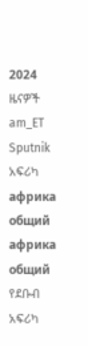2024
ዜናዎች
am_ET
Sputnik አፍሪካ
африка общий
африка общий
የደቡብ አፍሪካ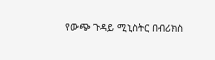የውጭ ጉዳይ ሚኒስትር በብሪክስ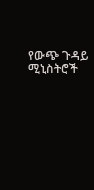የውጭ ጉዳይ ሚኒስትሮች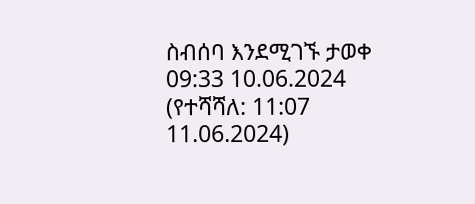ስብሰባ እንደሚገኙ ታወቀ
09:33 10.06.2024 (የተሻሻለ: 11:07 11.06.2024)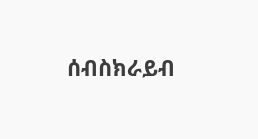ሰብስክራይብ